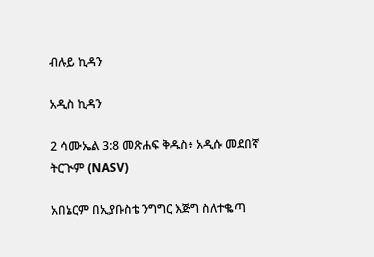ብሉይ ኪዳን

አዲስ ኪዳን

2 ሳሙኤል 3:8 መጽሐፍ ቅዱስ፥ አዲሱ መደበኛ ትርጒም (NASV)

አበኔርም በኢያቡስቴ ንግግር እጅግ ስለተቈጣ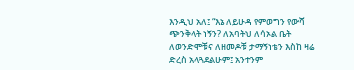እንዲህ አለ፤ “እኔ ለይሁዳ የምወግን የውሻ ጭንቅላት ነኝን? ለአባትህ ለሳኦል ቤት ለወንድሞቹና ለዘመዶቹ ታማኝነቴን እስከ ዛሬ ድረስ አላጓደልሁም፤ አንተንም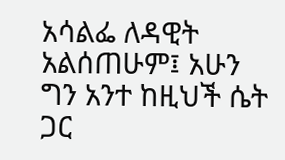አሳልፌ ለዳዊት አልሰጠሁም፤ አሁን ግን አንተ ከዚህች ሴት ጋር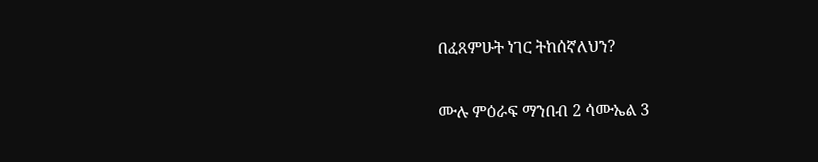በፈጸምሁት ነገር ትከሰኛለህን?

ሙሉ ምዕራፍ ማንበብ 2 ሳሙኤል 3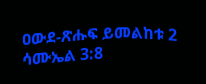ዐውደ-ጽሑፍ ይመልከቱ 2 ሳሙኤል 3:8